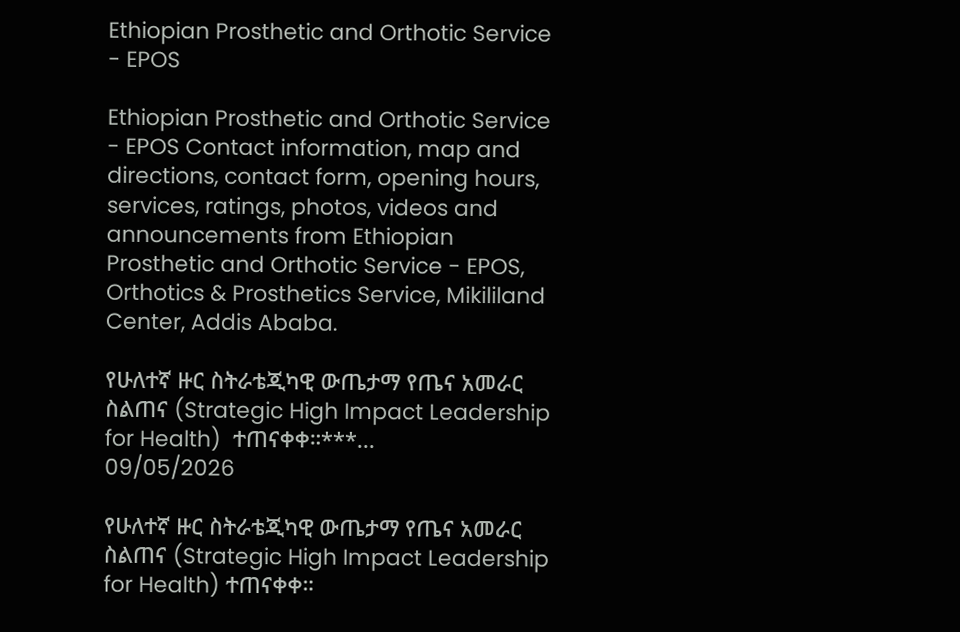Ethiopian Prosthetic and Orthotic Service - EPOS

Ethiopian Prosthetic and Orthotic Service - EPOS Contact information, map and directions, contact form, opening hours, services, ratings, photos, videos and announcements from Ethiopian Prosthetic and Orthotic Service - EPOS, Orthotics & Prosthetics Service, Mikililand Center, Addis Ababa.

የሁለተኛ ዙር ስትራቴጂካዊ ውጤታማ የጤና አመራር ስልጠና (Strategic High Impact Leadership for Health)  ተጠናቀቀ።***...
09/05/2026

የሁለተኛ ዙር ስትራቴጂካዊ ውጤታማ የጤና አመራር ስልጠና (Strategic High Impact Leadership for Health) ተጠናቀቀ።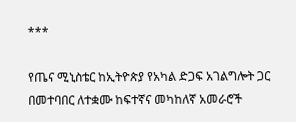***

የጤና ሚኒስቴር ከኢትዮጵያ የአካል ድጋፍ አገልግሎት ጋር በመተባበር ለተቋሙ ከፍተኛና መካከለኛ አመራሮች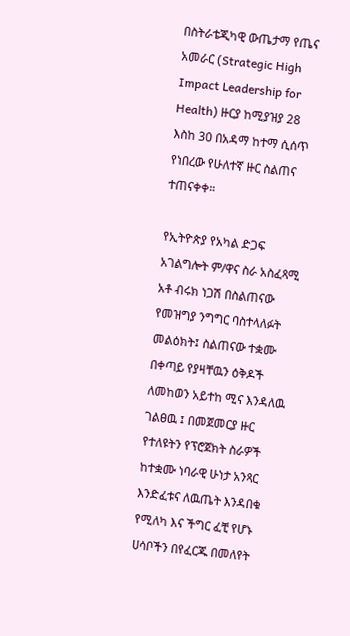በስትራቴጂካዊ ውጤታማ የጤና አመራር (Strategic High Impact Leadership for Health) ዙርያ ከሚያዝያ 28 እስከ 30 በአዳማ ከተማ ሲሰጥ የነበረው የሁለተኛ ዙር ስልጠና ተጠናቀቀ።

የኢትዮጵያ የአካል ድጋፍ አገልግሎት ም/ዋና ስራ አስፈጻሚ አቶ ብሩክ ነጋሽ በስልጠናው የመዝግያ ንግግር ባስተላለፉት መልዕክት፤ ስልጠናው ተቋሙ በቀጣይ የያዛቸዉን ዕቅዶች ለመከወን አይተከ ሚና እንዳለዉ ገልፀዉ ፤ በመጀመርያ ዙር የተለዩትን የፕሮጀክት ስራዎች ከተቋሙ ነባራዊ ሁነታ አንጻር እንድፈቱና ለዉጤት እንዳበቁ የሚለካ እና ችግር ፈቺ የሆኑ ሀሳቦችን በየፈርጁ በመለየት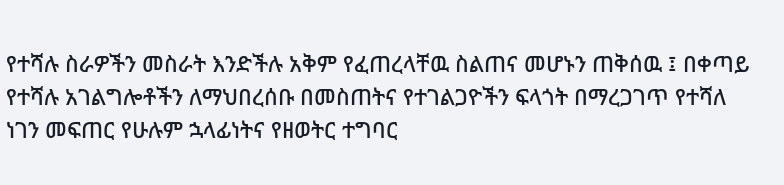የተሻሉ ስራዎችን መስራት እንድችሉ አቅም የፈጠረላቸዉ ስልጠና መሆኑን ጠቅሰዉ ፤ በቀጣይ የተሻሉ አገልግሎቶችን ለማህበረሰቡ በመስጠትና የተገልጋዮችን ፍላጎት በማረጋገጥ የተሻለ ነገን መፍጠር የሁሉም ኋላፊነትና የዘወትር ተግባር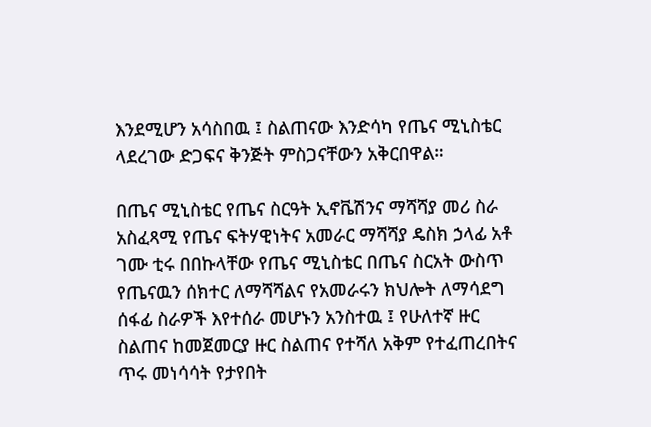እንደሚሆን አሳስበዉ ፤ ስልጠናው እንድሳካ የጤና ሚኒስቴር ላደረገው ድጋፍና ቅንጅት ምስጋናቸውን አቅርበዋል።

በጤና ሚኒስቴር የጤና ስርዓት ኢኖቬሽንና ማሻሻያ መሪ ስራ አስፈጻሚ የጤና ፍትሃዊነትና አመራር ማሻሻያ ዴስክ ኃላፊ አቶ ገሙ ቲሩ በበኩላቸው የጤና ሚኒስቴር በጤና ስርአት ውስጥ የጤናዉን ሰክተር ለማሻሻልና የአመራሩን ክህሎት ለማሳደግ ሰፋፊ ስራዎች እየተሰራ መሆኑን አንስተዉ ፤ የሁለተኛ ዙር ስልጠና ከመጀመርያ ዙር ስልጠና የተሻለ አቅም የተፈጠረበትና ጥሩ መነሳሳት የታየበት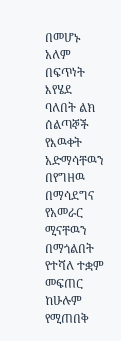በመሆኑ አለም በፍጥነት እየሄደ ባለበት ልክ ሰልጣኞች የእዉቀት አድማሳቸዉን በየግዘዉ በማሳደግና የአመራር ሚናቸዉን በማጎልበት የተሻለ ተቋም መፍጠር ከሁሉም የሚጠበቅ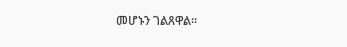መሆኑን ገልጸዋል።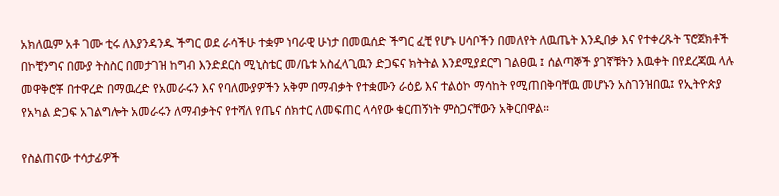አክለዉም አቶ ገሙ ቲሩ ለእያንዳንዱ ችግር ወደ ራሳችሁ ተቋም ነባራዊ ሁነታ በመዉሰድ ችግር ፈቺ የሆኑ ሀሳቦችን በመለየት ለዉጤት እንዲበቃ እና የተቀረጹት ፕሮጀክቶች በኮቺንግና በሙያ ትስስር በመታገዝ ከግብ እንድደርስ ሚኒስቴር መ/ቤቱ አስፈላጊዉን ድጋፍና ክትትል እንደሚያደርግ ገልፀዉ ፤ ሰልጣኞች ያገኛቹትን እዉቀት በየደረጃዉ ላሉ መዋቅሮቾ በተዋረድ በማዉረድ የአመራሩን እና የባለሙያዎችን አቅም በማብቃት የተቋሙን ራዕይ እና ተልዕኮ ማሳከት የሚጠበቅባቸዉ መሆኑን አስገንዝበዉ፤ የኢትዮጵያ የአካል ድጋፍ አገልግሎት አመራሩን ለማብቃትና የተሻለ የጤና ሰክተር ለመፍጠር ላሳየው ቁርጠኝነት ምስጋናቸውን አቅርበዋል።

የስልጠናው ተሳታፊዎች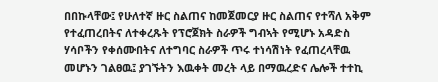በበኩላቸው፤ የሁለተኛ ዙር ስልጠና ከመጀመርያ ዙር ስልጠና የተሻለ አቅም የተፈጠረበትና ለተቀረጹት የፕሮጀክት ስራዎች ግብኣት የሚሆኑ አዳድስ ሃሳቦችን የቀሰሙበትና ለተግባር ስራዎች ጥሩ ተነሳሽነት የፈጠረላቸዉ መሆኑን ገልፀዉ፤ ያገኙትን እዉቀት መረት ላይ በማዉረድና ሌሎች ተተኪ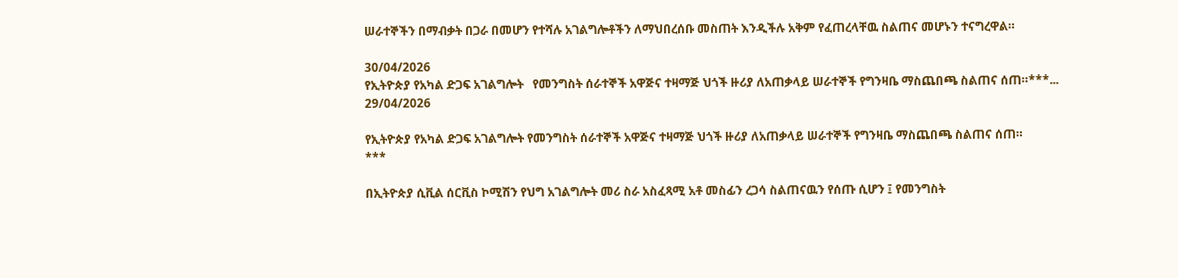ሠራተኞችን በማብቃት በጋራ በመሆን የተሻሉ አገልግሎቶችን ለማህበረሰቡ መስጠት እንዲችሉ አቅም የፈጠረላቸዉ ስልጠና መሆኑን ተናግረዋል።

30/04/2026
የኢትዮጵያ የአካል ድጋፍ አገልግሎት   የመንግስት ሰራተኞች አዋጅና ተዛማጅ ህጎች ዙሪያ ለአጠቃላይ ሠራተኞች የግንዛቤ ማስጨበጫ ስልጠና ሰጠ።***...
29/04/2026

የኢትዮጵያ የአካል ድጋፍ አገልግሎት የመንግስት ሰራተኞች አዋጅና ተዛማጅ ህጎች ዙሪያ ለአጠቃላይ ሠራተኞች የግንዛቤ ማስጨበጫ ስልጠና ሰጠ።
***

በኢትዮጵያ ሲቪል ሰርቪስ ኮሚሽን የህግ አገልግሎት መሪ ስራ አስፈጻሚ አቶ መስፊን ረጋሳ ስልጠናዉን የሰጡ ሲሆን ፤ የመንግስት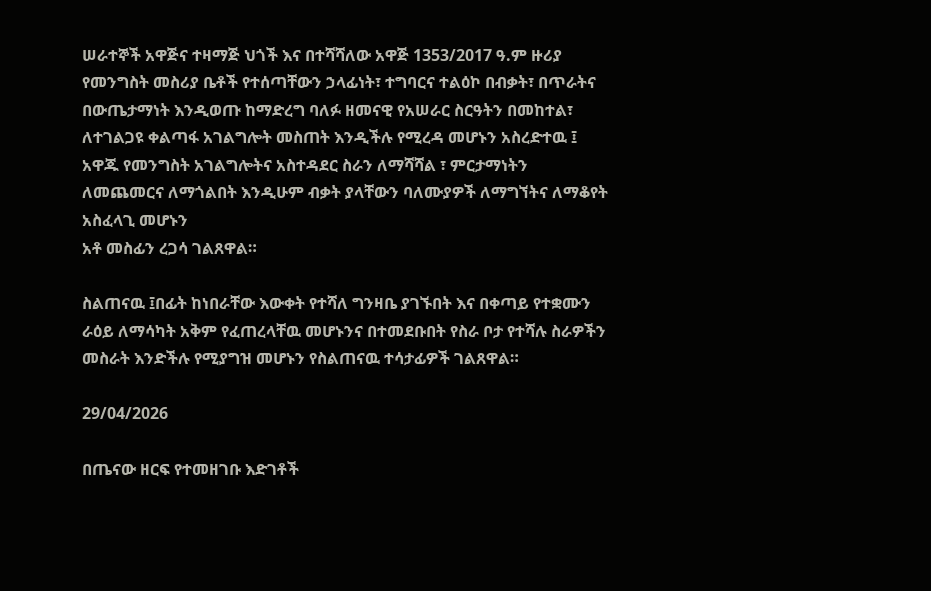ሠራተኞች አዋጅና ተዛማጅ ህጎች እና በተሻሻለው አዋጅ 1353/2017 ዓ.ም ዙሪያ የመንግስት መስሪያ ቤቶች የተሰጣቸውን ኃላፊነት፣ ተግባርና ተልዕኮ በብቃት፣ በጥራትና በውጤታማነት እንዲወጡ ከማድረግ ባለፉ ዘመናዊ የአሠራር ስርዓትን በመከተል፣ ለተገልጋዩ ቀልጣፋ አገልግሎት መስጠት እንዲችሉ የሚረዳ መሆኑን አስረድተዉ ፤ አዋጁ የመንግስት አገልግሎትና አስተዳደር ስራን ለማሻሻል ፣ ምርታማነትን ለመጨመርና ለማጎልበት እንዲሁም ብቃት ያላቸውን ባለሙያዎች ለማግኘትና ለማቆየት አስፈላጊ መሆኑን
አቶ መስፊን ረጋሳ ገልጸዋል።

ስልጠናዉ ፤በፊት ከነበራቸው እውቀት የተሻለ ግንዛቤ ያገኙበት እና በቀጣይ የተቋሙን ራዕይ ለማሳካት አቅም የፈጠረላቸዉ መሆኑንና በተመደቡበት የስራ ቦታ የተሻሉ ስራዎችን መስራት እንድችሉ የሚያግዝ መሆኑን የስልጠናዉ ተሳታፊዎች ገልጸዋል።

29/04/2026

በጤናው ዘርፍ የተመዘገቡ እድገቶች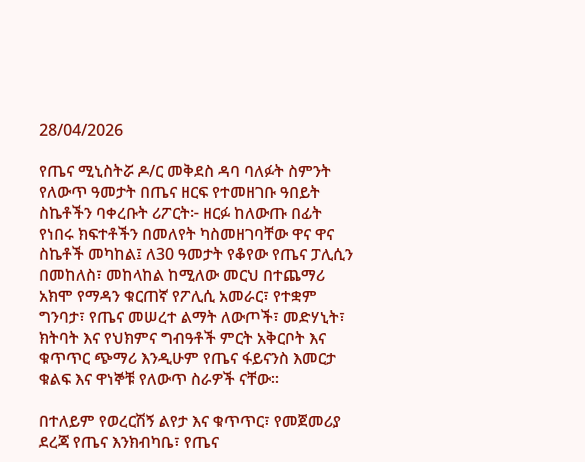28/04/2026

የጤና ሚኒስትሯ ዶ/ር መቅደስ ዳባ ባለፉት ስምንት የለውጥ ዓመታት በጤና ዘርፍ የተመዘገቡ ዓበይት ስኬቶችን ባቀረቡት ሪፖርት፦ ዘርፉ ከለውጡ በፊት የነበሩ ክፍተቶችን በመለየት ካስመዘገባቸው ዋና ዋና ስኬቶች መካከል፤ ለ30 ዓመታት የቆየው የጤና ፓሊሲን በመከለስ፣ መከላከል ከሚለው መርህ በተጨማሪ አክሞ የማዳን ቁርጠኛ የፖሊሲ አመራር፣ የተቋም ግንባታ፣ የጤና መሠረተ ልማት ለውጦች፣ መድሃኒት፣ ክትባት እና የህክምና ግብዓቶች ምርት አቅርቦት እና ቁጥጥር ጭማሪ እንዲሁም የጤና ፋይናንስ እመርታ ቁልፍ እና ዋነኞቹ የለውጥ ስራዎች ናቸው።

በተለይም የወረርሽኝ ልየታ እና ቁጥጥር፣ የመጀመሪያ ደረጃ የጤና እንክብካቤ፣ የጤና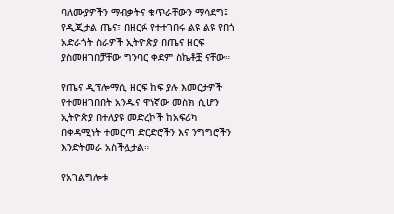ባለሙያዎችን ማብቃትና ቁጥራቸውን ማሳደግ፤ የዲጂታል ጤና፣ በዘርፉ የተተገበሩ ልዩ ልዩ የበጎ አድራጎት ስራዎች ኢትዮጵያ በጤና ዘርፍ ያስመዘገበቻቸው ግንባር ቀደም ስኬቶቿ ናቸው።

የጤና ዲፕሎማሲ ዘርፍ ከፍ ያሉ እመርታዎች የተመዘገበበት አንዱና ዋነኛው መስክ ሲሆን ኢትዮጵያ በተለያዩ መድረኮች ከአፍሪካ በቀዳሚነት ተመርጣ ድርድሮችን እና ንግግሮችን እንድትመራ አስችሏታል።

የአገልግሎቱ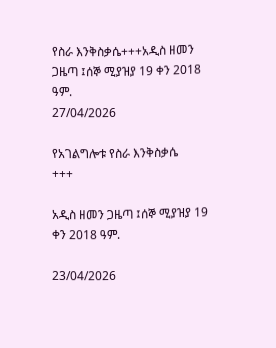የስራ እንቅስቃሴ+++አዲስ ዘመን ጋዜጣ ፤ሰኞ ሚያዝያ 19 ቀን 2018 ዓም.
27/04/2026

የአገልግሎቱ የስራ እንቅስቃሴ
+++

አዲስ ዘመን ጋዜጣ ፤ሰኞ ሚያዝያ 19 ቀን 2018 ዓም.

23/04/2026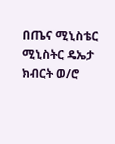በጤና ሚኒስቴር ሚኒስትር ዴኤታ ክብርት ወ/ሮ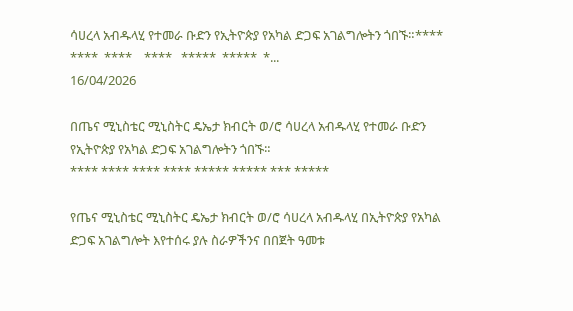ሳሀረላ አብዱላሂ የተመራ ቡድን የኢትዮጵያ የአካል ድጋፍ አገልግሎትን ጎበኙ።****   ****  ****    ****   *****  *****  *...
16/04/2026

በጤና ሚኒስቴር ሚኒስትር ዴኤታ ክብርት ወ/ሮ ሳሀረላ አብዱላሂ የተመራ ቡድን የኢትዮጵያ የአካል ድጋፍ አገልግሎትን ጎበኙ።
**** **** **** **** ***** ***** *** *****

የጤና ሚኒስቴር ሚኒስትር ዴኤታ ክብርት ወ/ሮ ሳሀረላ አብዱላሂ በኢትዮጵያ የአካል ድጋፍ አገልግሎት እየተሰሩ ያሉ ስራዎችንና በበጀት ዓመቱ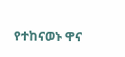የተከናወኑ ዋና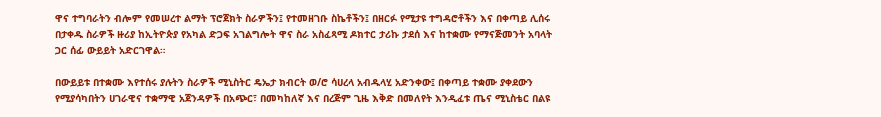ዋና ተግባራትን ብሎም የመሠረተ ልማት ፕሮጀክት ስራዎችን፤ የተመዘገቡ ስኬቶችን፤ በዘርፉ የሚታዩ ተግዳሮቶችን እና በቀጣይ ሊሰሩ በታቀዱ ስራዎች ዙሪያ ከኢትዮጵያ የአካል ድጋፍ አገልግሎት ዋና ስራ አስፈጻሚ ዶክተር ታሪኩ ታደሰ እና ከተቋሙ የማናጅመንት አባላት ጋር ሰፊ ውይይት አድርገዋል።

በውይይቱ በተቋሙ እየተሰሩ ያሉትን ስራዎች ሚኒስትር ዴኤታ ክብርት ወ/ሮ ሳሀረላ አብዱላሂ አድንቀው፤ በቀጣይ ተቋሙ ያቀደውን የሚያሳካበትን ሀገራዊና ተቋማዊ አጀንዳዎች በአጭር፣ በመካከለኛ እና በረጅም ጊዜ እቅድ በመለየት እንዲፈቱ ጤና ሚኒስቴር በልዩ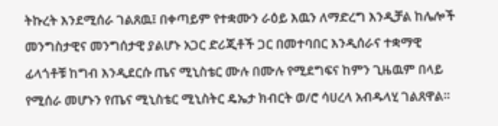ትኩረት እንደሚሰራ ገልጸዉ፤ በቀጣይም የተቋሙን ራዕይ እዉን ለማድረግ እንዲቻል ከሌሎች መንግስታዊና መንግሰታዊ ያልሆኑ አጋር ድሪጂቶች ጋር በመተባበር እንዲሰራና ተቋማዊ ፊላጎቶቹ ከግብ እንዲደርሱ ጤና ሚኒስቴር ሙሉ በሙሉ የሚደግፍና ከምን ጊዜዉም በላይ የሚሰራ መሆኑን የጤና ሚኒስቴር ሚኒስትር ዴኤታ ክብርት ወ/ሮ ሳሀረላ አብዱላሂ ገልጸዋል።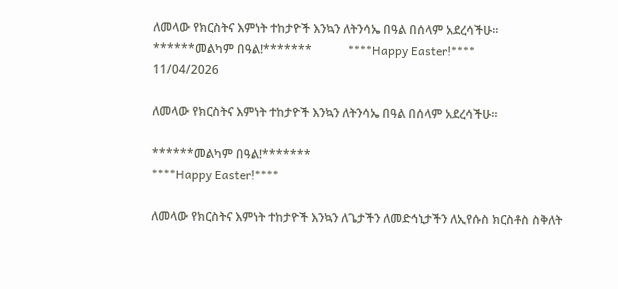ለመላው የክርስትና እምነት ተከታዮች እንኳን ለትንሳኤ በዓል በሰላም አደረሳችሁ።          ******መልካም በዓል!*******            ****Happy Easter!****
11/04/2026

ለመላው የክርስትና እምነት ተከታዮች እንኳን ለትንሳኤ በዓል በሰላም አደረሳችሁ።

******መልካም በዓል!*******
****Happy Easter!****

ለመላው የክርስትና እምነት ተከታዮች እንኳን ለጌታችን ለመድኅኒታችን ለኢየሱስ ክርስቶስ ስቅለት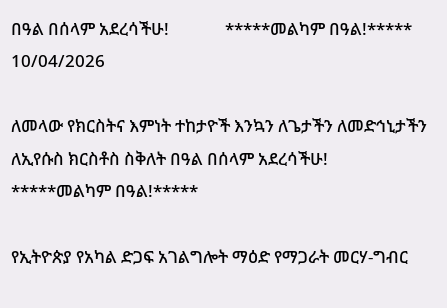በዓል በሰላም አደረሳችሁ!              *****መልካም በዓል!*****
10/04/2026

ለመላው የክርስትና እምነት ተከታዮች እንኳን ለጌታችን ለመድኅኒታችን ለኢየሱስ ክርስቶስ ስቅለት በዓል በሰላም አደረሳችሁ!
*****መልካም በዓል!*****

የኢትዮጵያ የአካል ድጋፍ አገልግሎት ማዕድ የማጋራት መርሃ-ግብር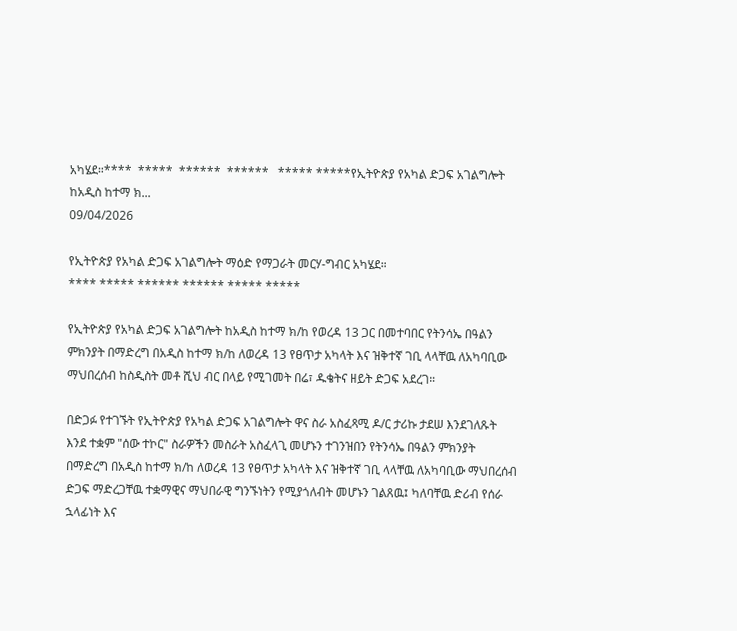አካሄደ።****  *****  ******  ******   ***** *****የኢትዮጵያ የአካል ድጋፍ አገልግሎት ከአዲስ ከተማ ክ...
09/04/2026

የኢትዮጵያ የአካል ድጋፍ አገልግሎት ማዕድ የማጋራት መርሃ-ግብር አካሄደ።
**** ***** ****** ****** ***** *****

የኢትዮጵያ የአካል ድጋፍ አገልግሎት ከአዲስ ከተማ ክ/ከ የወረዳ 13 ጋር በመተባበር የትንሳኤ በዓልን ምክንያት በማድረግ በአዲስ ከተማ ክ/ከ ለወረዳ 13 የፀጥታ አካላት እና ዝቅተኛ ገቢ ላላቸዉ ለአካባቢው ማህበረሰብ ከስዲስት መቶ ሺህ ብር በላይ የሚገመት በሬ፣ ዱቄትና ዘይት ድጋፍ አደረገ።

በድጋፉ የተገኙት የኢትዮጵያ የአካል ድጋፍ አገልግሎት ዋና ስራ አስፈጻሚ ዶ/ር ታሪኩ ታደሠ እንደገለጹት እንደ ተቋም "ሰው ተኮር" ስራዎችን መስራት አስፈላጊ መሆኑን ተገንዝበን የትንሳኤ በዓልን ምክንያት በማድረግ በአዲስ ከተማ ክ/ከ ለወረዳ 13 የፀጥታ አካላት እና ዝቅተኛ ገቢ ላላቸዉ ለአካባቢው ማህበረሰብ ድጋፍ ማድረጋቸዉ ተቋማዊና ማህበራዊ ግንኙነትን የሚያጎለብት መሆኑን ገልጸዉ፤ ካለባቸዉ ድሪብ የሰራ ኋላፊነት እና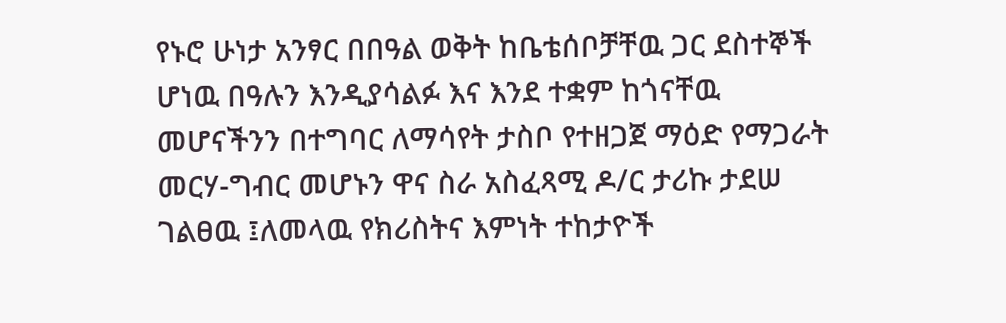የኑሮ ሁነታ አንፃር በበዓል ወቅት ከቤቴሰቦቻቸዉ ጋር ደስተኞች ሆነዉ በዓሉን እንዲያሳልፉ እና እንደ ተቋም ከጎናቸዉ መሆናችንን በተግባር ለማሳየት ታስቦ የተዘጋጀ ማዕድ የማጋራት መርሃ-ግብር መሆኑን ዋና ስራ አስፈጻሚ ዶ/ር ታሪኩ ታደሠ ገልፀዉ ፤ለመላዉ የክሪስትና እምነት ተከታዮች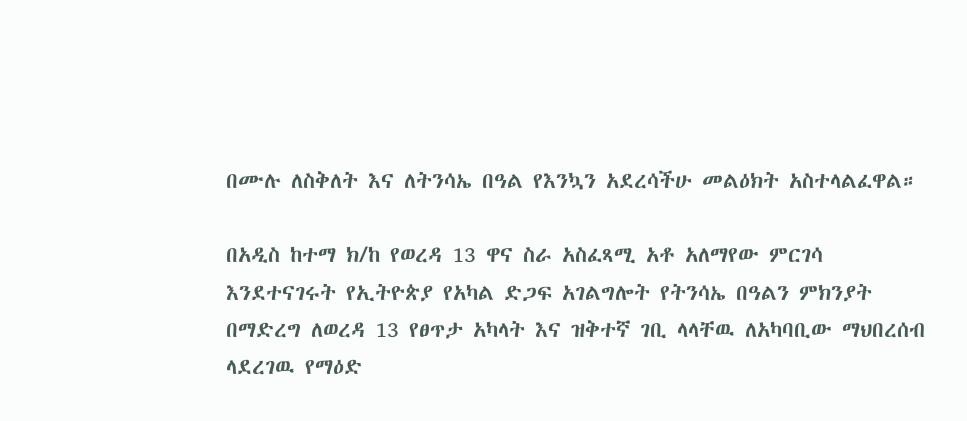በሙሉ ለስቅለት እና ለትንሳኤ በዓል የእንኳን አደረሳችሁ መልዕክት አስተላልፈዋል።

በአዲስ ከተማ ክ/ከ የወረዳ 13 ዋና ስራ አስፈጻሚ አቶ አለማየው ምርገሳ እንደተናገሩት የኢትዮጵያ የአካል ድጋፍ አገልግሎት የትንሳኤ በዓልን ምክንያት በማድረግ ለወረዳ 13 የፀጥታ አካላት እና ዝቅተኛ ገቢ ላላቸዉ ለአካባቢው ማህበረሰብ ላደረገዉ የማዕድ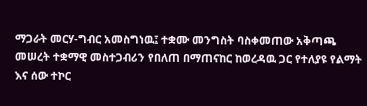ማጋራት መርሃ-ግብር አመስግነዉ፤ ተቋሙ መንግስት ባስቀመጠው አቅጣጫ መሠረት ተቋማዊ መስተጋብሪን የበለጠ በማጠናከር ከወረዳዉ ጋር የተለያዩ የልማት እና ሰው ተኮር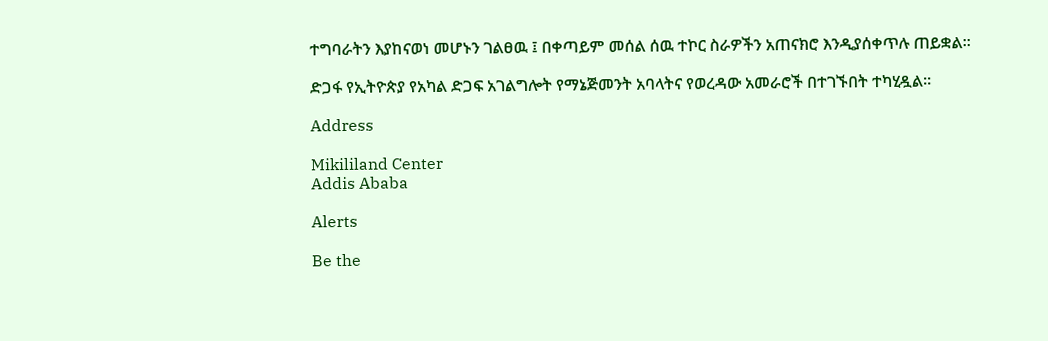ተግባራትን እያከናወነ መሆኑን ገልፀዉ ፤ በቀጣይም መሰል ሰዉ ተኮር ስራዎችን አጠናክሮ እንዲያሰቀጥሉ ጠይቋል።

ድጋፋ የኢትዮጵያ የአካል ድጋፍ አገልግሎት የማኔጅመንት አባላትና የወረዳው አመራሮች በተገኙበት ተካሂዷል።

Address

Mikililand Center
Addis Ababa

Alerts

Be the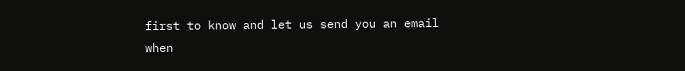first to know and let us send you an email when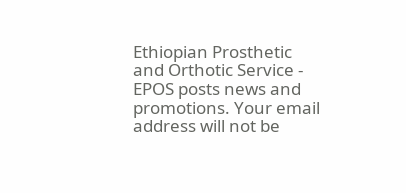Ethiopian Prosthetic and Orthotic Service - EPOS posts news and promotions. Your email address will not be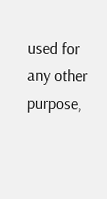used for any other purpose,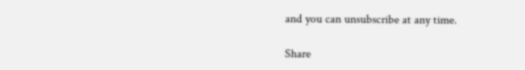and you can unsubscribe at any time.

Share